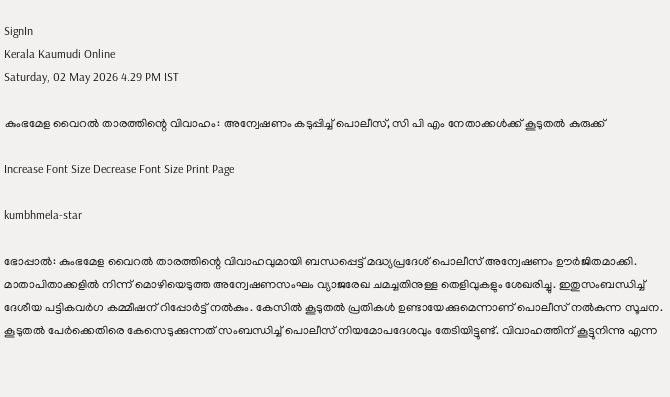SignIn
Kerala Kaumudi Online
Saturday, 02 May 2026 4.29 PM IST

കുംഭമേള വൈറൽ താരത്തിന്റെ വിവാഹം: അന്വേഷണം കടുപ്പിച്ച് പൊലീസ്, സി പി എം നേതാക്കൾക്ക് കൂടുതൽ കുരുക്ക്

Increase Font Size Decrease Font Size Print Page

kumbhmela-star

ഭോപ്പാൽ: കുംഭമേള വൈറൽ താരത്തിന്റെ വിവാഹവുമായി ബന്ധപ്പെട്ട് മദ്ധ്യപ്രദേശ് പൊലീസ് അന്വേഷണം ഊർജിതമാക്കി. മാതാപിതാക്കളിൽ നിന്ന് മൊഴിയെടുത്ത അന്വേഷണസംഘം വ്യാജരേഖ ചമച്ചതിനുള്ള തെളിവുകളും ശേഖരിച്ചു. ഇതുസംബന്ധിച്ച് ദേശീയ പട്ടികവർഗ കമ്മീഷന് റിപ്പോർട്ട് നൽകും. കേസിൽ കൂടുതൽ പ്രതികൾ ഉണ്ടായേക്കുമെന്നാണ് പൊലീസ് നൽകുന്ന സൂചന. കൂടുതൽ പേർക്കെതിരെ കേസെടുക്കുന്നത് സംബന്ധിച്ച് പൊലീസ് നിയമോപദേശവും തേടിയിട്ടുണ്ട്. വിവാഹത്തിന് കൂട്ടുനിന്നു എന്ന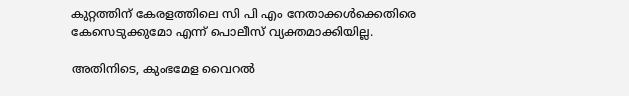കുറ്റത്തിന് കേരളത്തിലെ സി പി എം നേതാക്കൾക്കെതിരെ കേസെടുക്കുമോ എന്ന് പൊലീസ് വ്യക്തമാക്കിയില്ല.

അതിനിടെ, കുംഭമേള വൈറൽ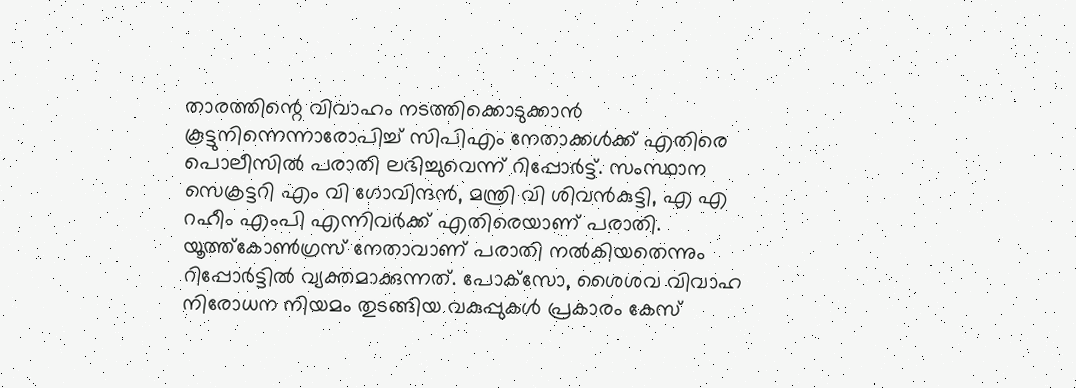താരത്തിന്റെ വിവാഹം നടത്തിക്കൊടുക്കാൻ കൂട്ടുനിന്നെന്നാരോപിച്ച് സിപിഎം നേതാക്കൾക്ക് എതിരെ പൊലീസിൽ പരാതി ലഭിച്ചുവെന്ന് റിപ്പോർട്ട്. സംസ്ഥാന സെക്രട്ടറി എം വി ഗോവിന്ദൻ, മന്ത്രി വി ശിവൻകുട്ടി, എ എ റഹീം എംപി എന്നിവർക്ക് എതിരെയാണ് പരാതി. യൂത്ത്കോൺഗ്രസ് നേതാവാണ് പരാതി നൽകിയതെന്നും റിപ്പോർട്ടിൽ വ്യക്തമാക്കുന്നത്. പോക്‌സോ, ശൈശവ വിവാഹ നിരോധന നിയമം തുടങ്ങിയ വകുപ്പുകൾ പ്രകാരം കേസ്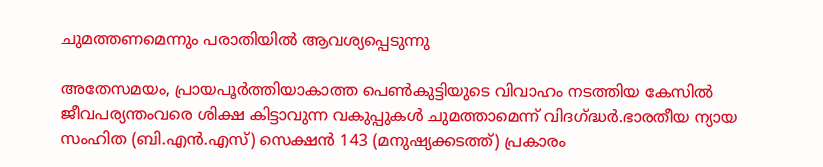ചുമത്തണമെന്നും പരാതിയിൽ ആവശ്യപ്പെടുന്നു

അതേസമയം, പ്രായപൂർത്തിയാകാത്ത പെൺകുട്ടിയുടെ വിവാഹം നടത്തിയ കേസിൽ ജീവപര്യന്തംവരെ ശിക്ഷ കിട്ടാവുന്ന വകുപ്പുകൾ ചുമത്താമെന്ന് വിദഗ്ദ്ധർ.ഭാരതീയ ന്യായ സംഹിത (ബി.എൻ.എസ്) സെക്ഷൻ 143 (മനുഷ്യക്കടത്ത്) പ്രകാരം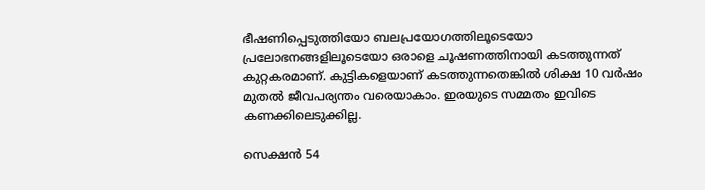ഭീഷണിപ്പെടുത്തിയോ ബലപ്രയോഗത്തിലൂടെയോ പ്രലോഭനങ്ങളിലൂടെയോ ഒരാളെ ചൂഷണത്തിനായി കടത്തുന്നത് കുറ്റകരമാണ്. കുട്ടികളെയാണ് കടത്തുന്നതെങ്കിൽ ശിക്ഷ 10 വർഷം മുതൽ ജീവപര്യന്തം വരെയാകാം. ഇരയുടെ സമ്മതം ഇവിടെ കണക്കിലെടുക്കില്ല.

സെക്ഷൻ 54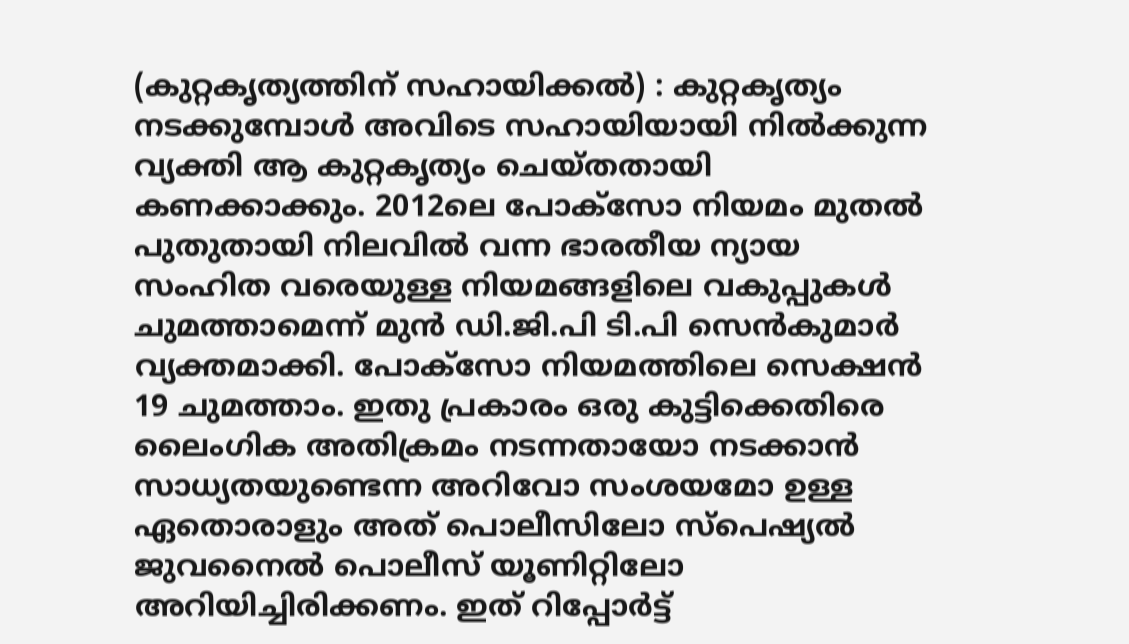(കുറ്റകൃത്യത്തിന് സഹായിക്കൽ) : കുറ്റകൃത്യം നടക്കുമ്പോൾ അവിടെ സഹായിയായി നിൽക്കുന്ന വ്യക്തി ആ കുറ്റകൃത്യം ചെയ്തതായി കണക്കാക്കും. 2012ലെ പോക്സോ നിയമം മുതൽ പുതുതായി നിലവിൽ വന്ന ഭാരതീയ ന്യായ സംഹിത വരെയുള്ള നിയമങ്ങളിലെ വകുപ്പുകൾ ചുമത്താമെന്ന് മുൻ ഡി.ജി.പി ടി.പി സെൻകുമാർ വ്യക്തമാക്കി. പോക്സോ നിയമത്തിലെ സെക്ഷൻ 19 ചുമത്താം. ഇതു പ്രകാരം ഒരു കുട്ടിക്കെതിരെ ലൈംഗിക അതിക്രമം നടന്നതായോ നടക്കാൻ സാധ്യതയുണ്ടെന്ന അറിവോ സംശയമോ ഉള്ള ഏതൊരാളും അത് പൊലീസിലോ സ്പെഷ്യൽ ജുവനൈൽ പൊലീസ് യൂണിറ്റിലോ അറിയിച്ചിരിക്കണം. ഇത് റിപ്പോർട്ട്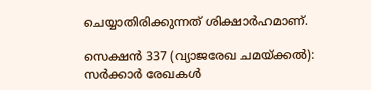ചെയ്യാതിരിക്കുന്നത് ശിക്ഷാർഹമാണ്.

സെക്ഷൻ 337 (വ്യാജരേഖ ചമയ്ക്കൽ): സർക്കാർ രേഖകൾ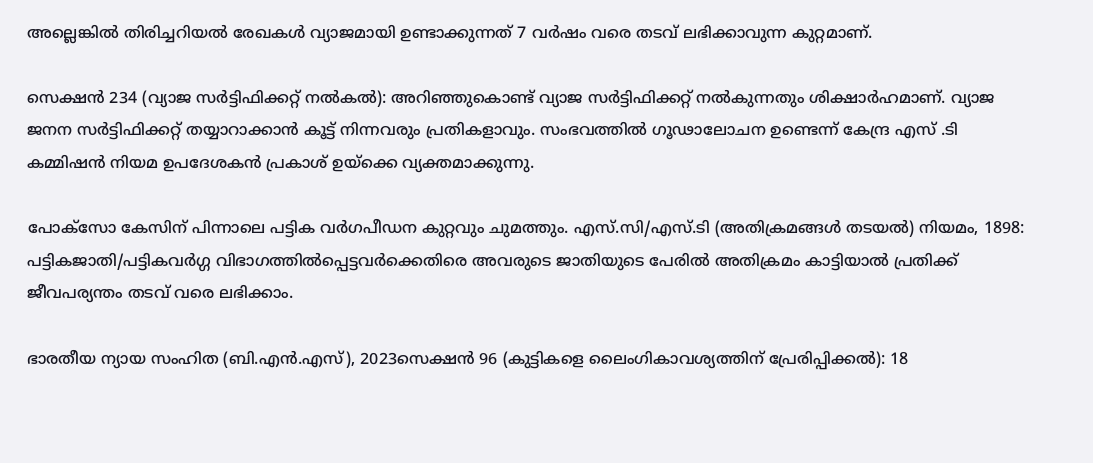അല്ലെങ്കിൽ തിരിച്ചറിയൽ രേഖകൾ വ്യാജമായി ഉണ്ടാക്കുന്നത് 7 വർഷം വരെ തടവ് ലഭിക്കാവുന്ന കുറ്റമാണ്.

സെക്ഷൻ 234 (വ്യാജ സർട്ടിഫിക്കറ്റ് നൽകൽ): അറിഞ്ഞുകൊണ്ട് വ്യാജ സർട്ടിഫിക്കറ്റ് നൽകുന്നതും ശിക്ഷാർഹമാണ്. വ്യാജ ജനന സർട്ടിഫിക്കറ്റ് തയ്യാറാക്കാൻ കൂട്ട് നിന്നവരും പ്രതികളാവും. സംഭവത്തിൽ ഗൂഢാലോചന ഉണ്ടെന്ന് കേന്ദ്ര എസ് .ടി കമ്മിഷൻ നിയമ ഉപദേശകൻ പ്രകാശ് ഉയ്‌ക്കെ വ്യക്തമാക്കുന്നു.

പോക്സോ കേസിന് പിന്നാലെ പട്ടിക വർഗപീഡന കുറ്റവും ചുമത്തും. എസ്.സി/എസ്.ടി (അതിക്രമങ്ങൾ തടയൽ) നിയമം, 1898: പട്ടികജാതി/പട്ടികവർഗ്ഗ വിഭാഗത്തിൽപ്പെട്ടവർക്കെതിരെ അവരുടെ ജാതിയുടെ പേരിൽ അതിക്രമം കാട്ടിയാൽ പ്രതിക്ക് ജീവപര്യന്തം തടവ് വരെ ലഭിക്കാം.

ഭാരതീയ ന്യായ സംഹിത (ബി.എൻ.എസ്), 2023സെക്ഷൻ 96 (കുട്ടികളെ ലൈംഗികാവശ്യത്തിന് പ്രേരിപ്പിക്കൽ): 18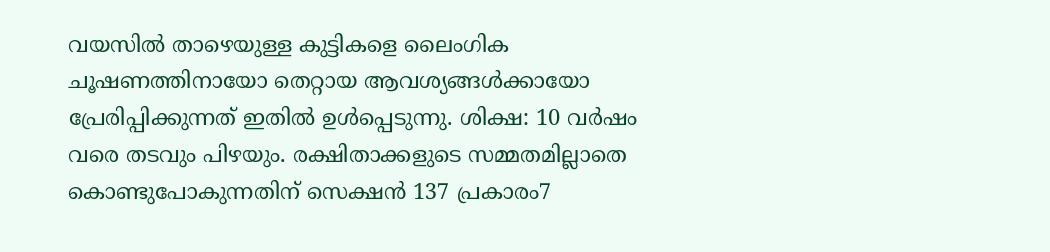വയസിൽ താഴെയുള്ള കുട്ടികളെ ലൈംഗിക ചൂഷണത്തിനായോ തെറ്റായ ആവശ്യങ്ങൾക്കായോ പ്രേരിപ്പിക്കുന്നത് ഇതിൽ ഉൾപ്പെടുന്നു. ശിക്ഷ: 10 വർഷം വരെ തടവും പിഴയും. രക്ഷിതാക്കളുടെ സമ്മതമില്ലാതെ കൊണ്ടുപോകുന്നതിന് സെക്ഷൻ 137 പ്രകാരം7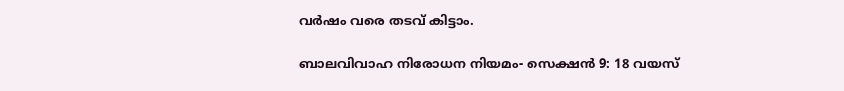വർഷം വരെ തടവ് കിട്ടാം.

ബാലവിവാഹ നിരോധന നിയമം- സെക്ഷൻ 9: 18 വയസ്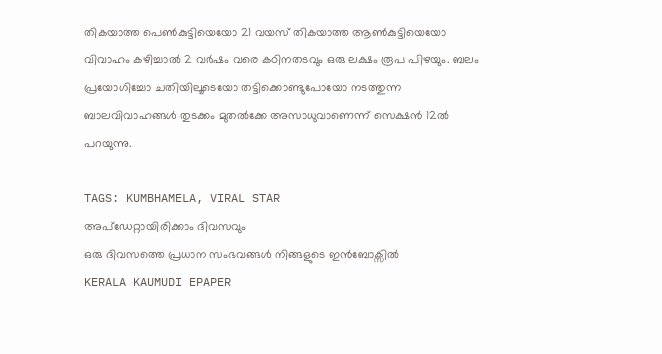തികയാത്ത പെൺകുട്ടിയെയോ 21 വയസ് തികയാത്ത ആൺകുട്ടിയെയോ വിവാഹം കഴിച്ചാൽ 2 വർഷം വരെ കഠിനതടവും ഒരു ലക്ഷം രൂപ പിഴയും. ബലം പ്രയോഗിച്ചോ ചതിയിലൂടെയോ തട്ടിക്കൊണ്ടുപോയോ നടത്തുന്ന ബാലവിവാഹങ്ങൾ തുടക്കം മുതൽക്കേ അസാധുവാണെന്ന് സെക്ഷൻ 12ൽ പറയുന്നു.

TAGS: KUMBHAMELA, VIRAL STAR
അപ്ഡേറ്റായിരിക്കാം ദിവസവും
ഒരു ദിവസത്തെ പ്രധാന സംഭവങ്ങൾ നിങ്ങളുടെ ഇൻബോക്സിൽ
KERALA KAUMUDI EPAPER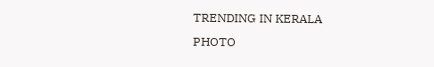TRENDING IN KERALA
PHOTO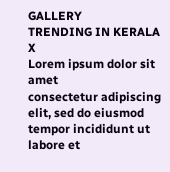GALLERY
TRENDING IN KERALA
X
Lorem ipsum dolor sit amet
consectetur adipiscing elit, sed do eiusmod tempor incididunt ut labore et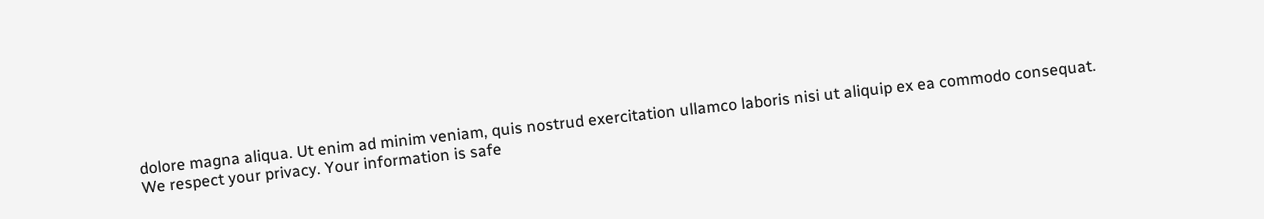dolore magna aliqua. Ut enim ad minim veniam, quis nostrud exercitation ullamco laboris nisi ut aliquip ex ea commodo consequat.
We respect your privacy. Your information is safe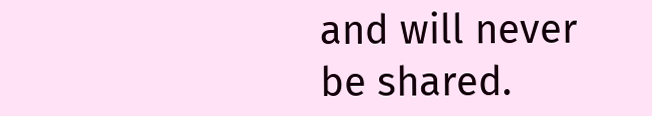and will never be shared.